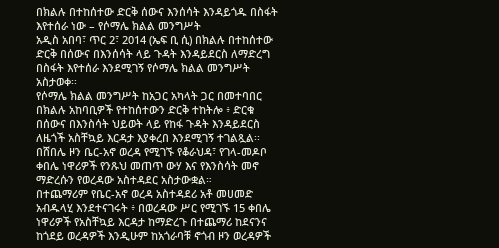በክልሉ በተከሰተው ድርቅ ሰውና እንሰሳት እንዳይጎዱ በስፋት እየተሰራ ነው – የሶማሌ ክልል መንግሥት
አዲስ አበባ፣ ጥር 2፣ 2014 (ኤፍ ቢ ሲ) በክልሉ በተከሰተው ድርቅ በሰውና በእንሰሳት ላይ ጉዳት እንዳይደርስ ለማድረግ በስፋት እየተሰራ እንደሚገኝ የሶማሌ ክልል መንግሥት አስታወቀ፡፡
የሶማሌ ክልል መንግሥት ከአጋር አካላት ጋር በመተባበር በክልሉ አከባቢዎች የተከሰተውን ድርቅ ተከትሎ ፥ ድርቁ በሰውና በእንስሳት ህይወት ላይ የከፋ ጉዳት እንዳይደርስ ለዜጎች አስቸኳይ እርዳታ እያቀረበ እንደሚገኝ ተገልጿል፡፡
በሸበሌ ዞን ቤር-አኖ ወረዳ የሚገኙ የቆራህዳ፣ የገላ-መዶቦ ቀበሌ ነዋሪዎች የንጹህ መጠጥ ውሃ እና የእንስሳት መኖ ማድረሱን የወረዳው አስተዳደር አስታውቋል።
በተጨማሪም የቤር-አኖ ወረዳ አስተዳደሪ አቶ መሀመድ አብዱላሂ እንደተናገሩት ፥ በወረዳው ሥር የሚገኙ 15 ቀበሌ ነዋሪዎች የአስቸኳይ እርዳታ ከማድረጉ በተጨማሪ ከደናንና ከጎደይ ወረዳዎች እንዲሁም ከአጎራባቹ ኖጎብ ዞን ወረዳዎች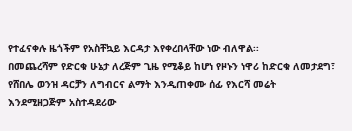የተፈናቀሉ ዜጎችም የአስቸኳይ እርዳታ እየቀረበላቸው ነው ብለዋል፡፡
በመጨረሻም የድርቁ ሁኔታ ለረጅም ጊዜ የሚቆይ ከሆነ የዞኑን ነዋሪ ከድርቁ ለመታደግ፣ የሸበሌ ወንዝ ዳርቻን ለግብርና ልማት እንዲጠቀሙ ሰፊ የእርሻ መሬት እንደሚዘጋጅም አስተዳደሪው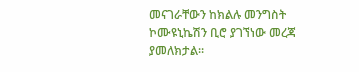መናገራቸውን ከክልሉ መንግስት ኮሙዩኒኬሽን ቢሮ ያገኘነው መረጃ ያመለክታል።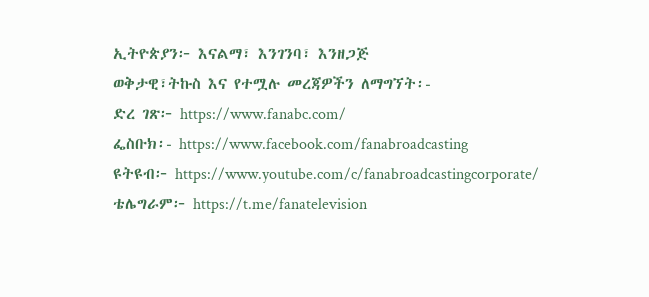ኢትዮጵያን፦ እናልማ፣ እንገንባ፣ እንዘጋጅ
ወቅታዊ፣ትኩስ እና የተሟሉ መረጃዎችን ለማግኘት፡-
ድረ ገጽ፦ https://www.fanabc.com/
ፌስቡክ፡- https://www.facebook.com/fanabroadcasting
ዩትዩብ፦ https://www.youtube.com/c/fanabroadcastingcorporate/
ቴሌግራም፦ https://t.me/fanatelevision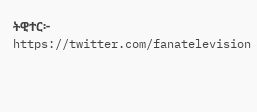ትዊተር፦ https://twitter.com/fanatelevision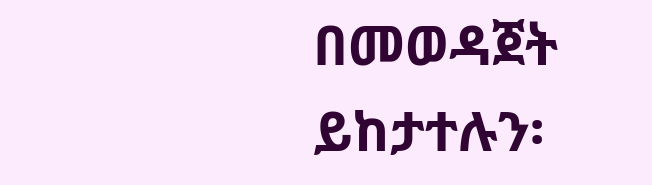በመወዳጀት ይከታተሉን፡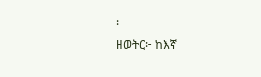፡
ዘወትር፦ ከእኛ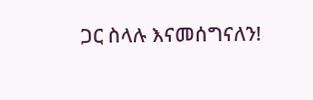ጋር ስላሉ እናመሰግናለን!